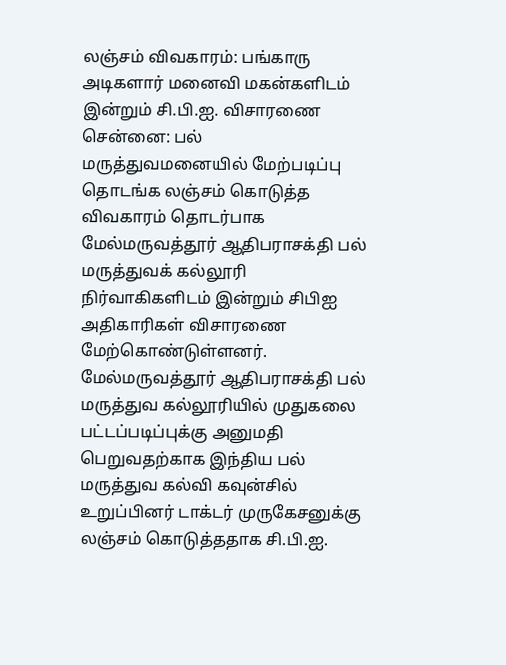லஞ்சம் விவகாரம்: பங்காரு அடிகளார் மனைவி மகன்களிடம் இன்றும் சி.பி.ஐ. விசாரணை
சென்னை: பல் மருத்துவமனையில் மேற்படிப்பு தொடங்க லஞ்சம் கொடுத்த விவகாரம் தொடர்பாக மேல்மருவத்தூர் ஆதிபராசக்தி பல் மருத்துவக் கல்லூரி நிர்வாகிகளிடம் இன்றும் சிபிஐ அதிகாரிகள் விசாரணை மேற்கொண்டுள்ளனர்.
மேல்மருவத்தூர் ஆதிபராசக்தி பல் மருத்துவ கல்லூரியில் முதுகலை பட்டப்படிப்புக்கு அனுமதி பெறுவதற்காக இந்திய பல் மருத்துவ கல்வி கவுன்சில் உறுப்பினர் டாக்டர் முருகேசனுக்கு லஞ்சம் கொடுத்ததாக சி.பி.ஐ.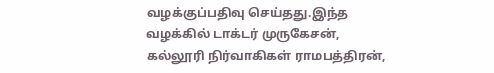வழக்குப்பதிவு செய்தது.இந்த வழக்கில் டாக்டர் முருகேசன், கல்லூரி நிர்வாகிகள் ராமபத்திரன்,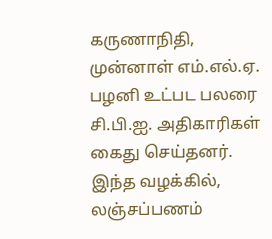கருணாநிதி, முன்னாள் எம்.எல்.ஏ. பழனி உட்பட பலரை சி.பி.ஐ. அதிகாரிகள் கைது செய்தனர்.
இந்த வழக்கில், லஞ்சப்பணம்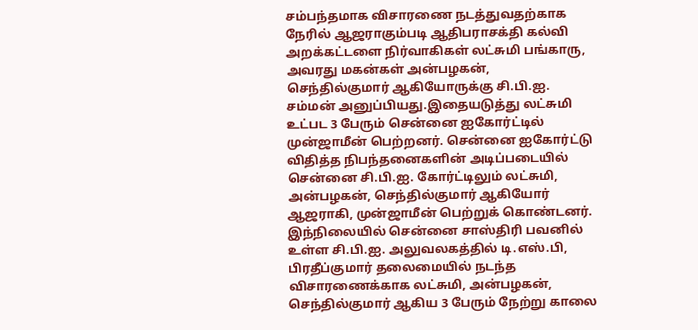சம்பந்தமாக விசாரணை நடத்துவதற்காக நேரில் ஆஜராகும்படி ஆதிபராசக்தி கல்வி அறக்கட்டளை நிர்வாகிகள் லட்சுமி பங்காரு, அவரது மகன்கள் அன்பழகன், செந்தில்குமார் ஆகியோருக்கு சி.பி.ஐ. சம்மன் அனுப்பியது.இதையடுத்து லட்சுமி உட்பட 3 பேரும் சென்னை ஐகோர்ட்டில் முன்ஜாமீன் பெற்றனர். சென்னை ஐகோர்ட்டு விதித்த நிபந்தனைகளின் அடிப்படையில் சென்னை சி.பி.ஐ. கோர்ட்டிலும் லட்சுமி, அன்பழகன், செந்தில்குமார் ஆகியோர் ஆஜராகி, முன்ஜாமீன் பெற்றுக் கொண்டனர்.
இந்நிலையில் சென்னை சாஸ்திரி பவனில் உள்ள சி.பி.ஐ. அலுவலகத்தில் டி.எஸ்.பி, பிரதீப்குமார் தலைமையில் நடந்த விசாரணைக்காக லட்சுமி, அன்பழகன், செந்தில்குமார் ஆகிய 3 பேரும் நேற்று காலை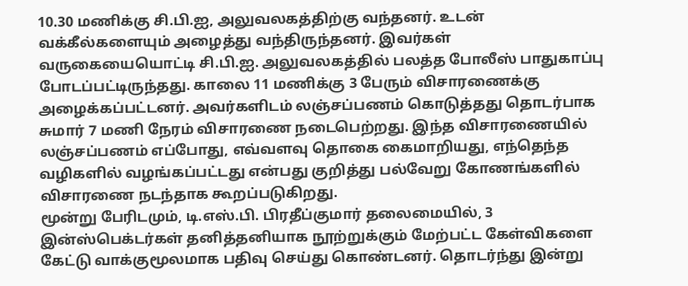10.30 மணிக்கு சி.பி.ஐ, அலுவலகத்திற்கு வந்தனர். உடன் வக்கீல்களையும் அழைத்து வந்திருந்தனர். இவர்கள் வருகையையொட்டி சி.பி.ஐ. அலுவலகத்தில் பலத்த போலீஸ் பாதுகாப்பு போடப்பட்டிருந்தது. காலை 11 மணிக்கு 3 பேரும் விசாரணைக்கு அழைக்கப்பட்டனர். அவர்களிடம் லஞ்சப்பணம் கொடுத்தது தொடர்பாக சுமார் 7 மணி நேரம் விசாரணை நடைபெற்றது. இந்த விசாரணையில் லஞ்சப்பணம் எப்போது, எவ்வளவு தொகை கைமாறியது, எந்தெந்த வழிகளில் வழங்கப்பட்டது என்பது குறித்து பல்வேறு கோணங்களில் விசாரணை நடந்தாக கூறப்படுகிறது.
மூன்று பேரிடமும், டி.எஸ்.பி. பிரதீப்குமார் தலைமையில், 3 இன்ஸ்பெக்டர்கள் தனித்தனியாக நூற்றுக்கும் மேற்பட்ட கேள்விகளை கேட்டு வாக்குமூலமாக பதிவு செய்து கொண்டனர். தொடர்ந்து இன்று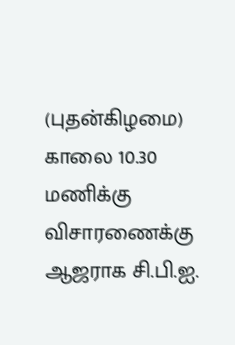(புதன்கிழமை) காலை 10.30 மணிக்கு விசாரணைக்கு ஆஜராக சி.பி.ஐ.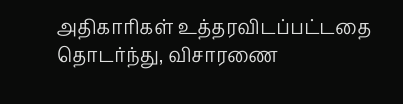அதிகாரிகள் உத்தரவிடப்பட்டதை தொடர்ந்து, விசாரணை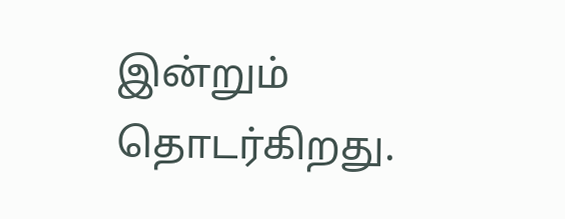இன்றும் தொடர்கிறது.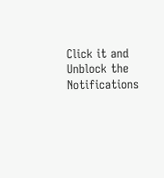Click it and Unblock the Notifications